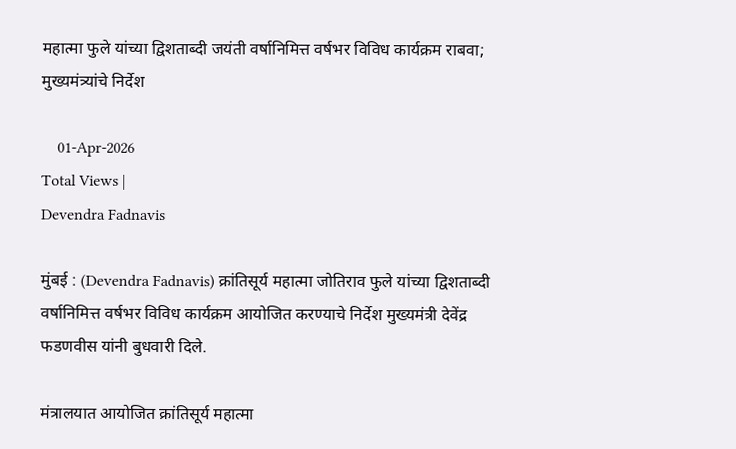महात्मा फुले यांच्या द्विशताब्दी जयंती वर्षानिमित्त वर्षभर विविध कार्यक्रम राबवा; मुख्यमंत्र्यांचे निर्देश

    01-Apr-2026
Total Views |
Devendra Fadnavis

मुंबई : (Devendra Fadnavis) क्रांतिसूर्य महात्मा जोतिराव फुले यांच्या द्विशताब्दी वर्षानिमित्त वर्षभर विविध कार्यक्रम आयोजित करण्याचे निर्देश मुख्यमंत्री देवेंद्र फडणवीस यांनी बुधवारी दिले.

मंत्रालयात आयोजित क्रांतिसूर्य महात्मा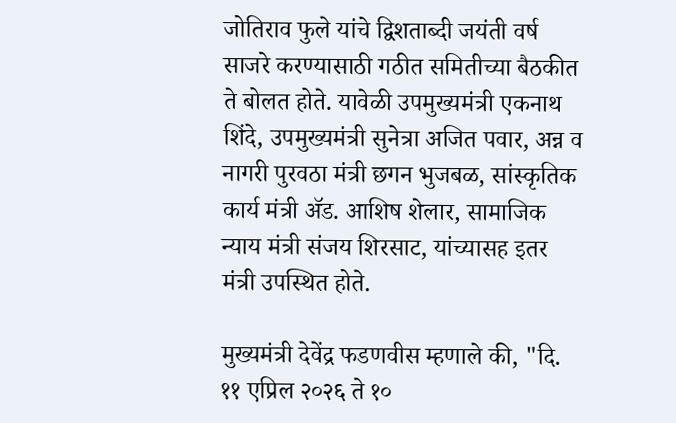जोतिराव फुले यांचे द्विशताब्दी जयंती वर्ष साजरे करण्यासाठी गठीत समितीच्या बैठकीत ते बोलत होते. यावेळी उपमुख्यमंत्री एकनाथ शिंदे, उपमुख्यमंत्री सुनेत्रा अजित पवार, अन्न व नागरी पुरवठा मंत्री छगन भुजबळ, सांस्कृतिक कार्य मंत्री ॲड. आशिष शेलार, सामाजिक न्याय मंत्री संजय शिरसाट, यांच्यासह इतर मंत्री उपस्थित होते.

मुख्यमंत्री देवेंद्र फडणवीस म्हणाले की, "दि. ११ एप्रिल २०२६ ते १०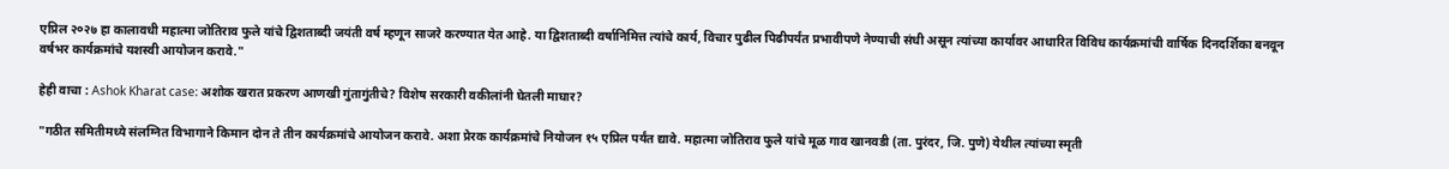एप्रिल २०२७ हा कालावधी महात्मा जोतिराव फुले यांचे द्विशताब्दी जयंती वर्ष म्हणून साजरे करण्यात येत आहे. या द्विशताब्दी वर्षानिमित्त त्यांचे कार्य, विचार पुढील पिढीपर्यंत प्रभावीपणे नेण्याची संधी असून त्यांच्या कार्यावर आधारित विविध कार्यक्रमांची वार्षिक दिनदर्शिका बनवून वर्षभर कार्यक्रमांचे यशस्वी आयोजन करावे."

हेही वाचा : Ashok Kharat case: अशोक खरात प्रकरण आणखी गुंतागुंतीचे? विशेष सरकारी वकीलांनी घेतली माघार?

"गठीत समितीमध्ये संलग्नित विभागाने किमान दोन ते तीन कार्यक्रमांचे आयोजन करावे. अशा प्रेरक कार्यक्रमांचे नियोजन १५ एप्रिल पर्यंत द्यावे. महात्मा जोतिराव फुले यांचे मूळ गाव खानवडी (ता. पुरंदर, जि. पुणे) येथील त्यांच्या स्मृती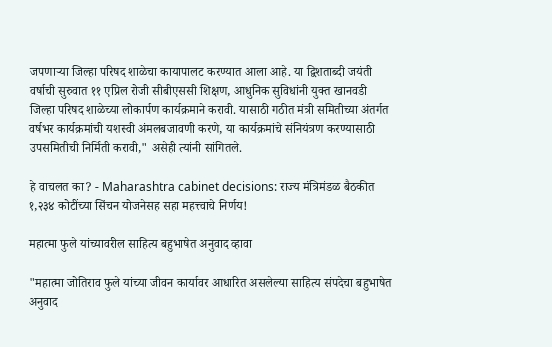जपणाऱ्या जिल्हा परिषद शाळेचा कायापालट करण्यात आला आहे. या द्विशताब्दी जयंती वर्षाची सुरुवात ११ एप्रिल रोजी सीबीएससी शिक्षण, आधुनिक सुविधांनी युक्त खानवडी जिल्हा परिषद शाळेच्या लोकार्पण कार्यक्रमाने करावी. यासाठी गठीत मंत्री समितीच्या अंतर्गत वर्षभर कार्यक्रमांची यशस्वी अंमलबजावणी करणे, या कार्यक्रमांचे संनियंत्रण करण्यासाठी उपसमितीची निर्मिती करावी," असेही त्यांनी सांगितले.

हे वाचलत का? - Maharashtra cabinet decisions: राज्य मंत्रिमंडळ बैठकीत १,२३४ कोटींच्या सिंचन योजनेसह सहा महत्त्वाचे निर्णय!

महात्मा फुले यांच्यावरील साहित्य बहुभाषेत अनुवाद व्हावा

"महात्मा जोतिराव फुले यांच्या जीवन कार्यावर आधारित असलेल्या साहित्य संपदेचा बहुभाषेत अनुवाद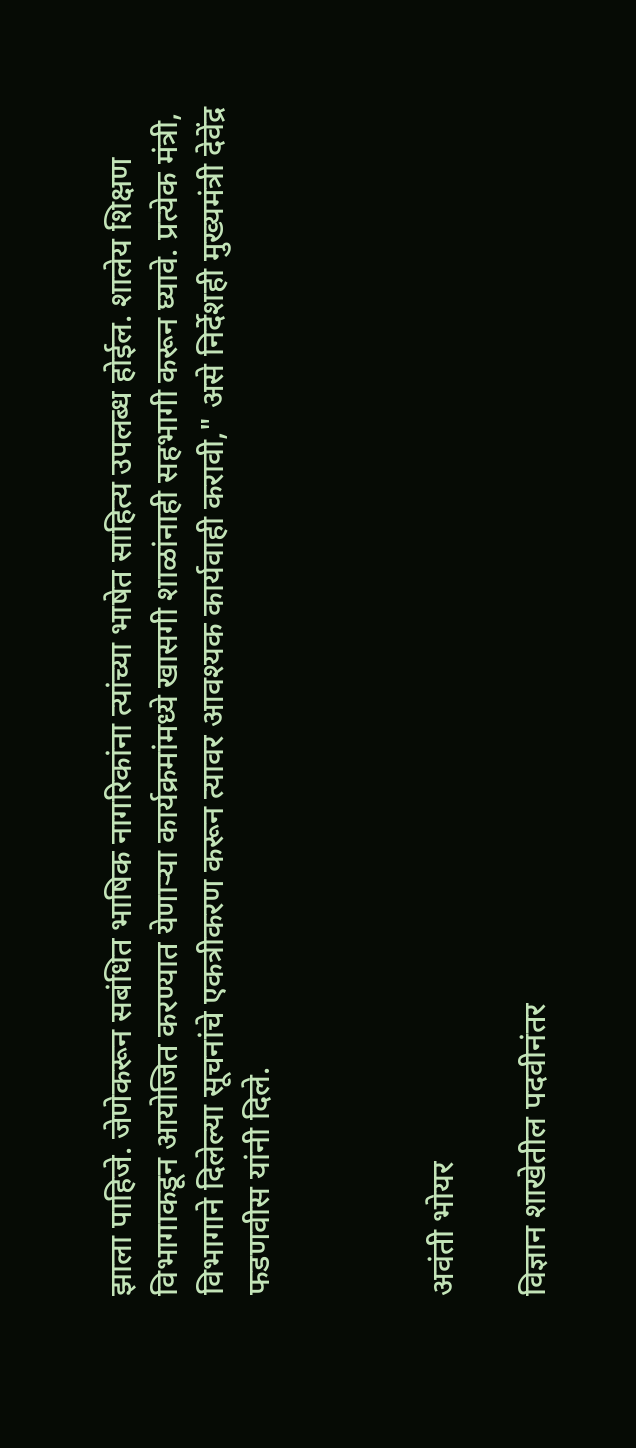झाला पाहिजे. जेणेकरून सबंधित भाषिक नागरिकांना त्यांच्या भाषेत साहित्य उपलब्ध होईल. शालेय शिक्षण विभागाकडून आयोजित करण्यात येणाऱ्या कार्यक्रमांमध्ये खासगी शाळांनाही सहभागी करून घ्यावे. प्रत्येक मंत्री, विभागाने दिलेल्या सूचनांचे एकत्रीकरण करून त्यावर आवश्यक कार्यवाही करावी," असे निर्देशही मुख्यमंत्री देवेंद्र फडणवीस यांनी दिले.



अवंती भोयर

विज्ञान शाखेतील पदवीनंतर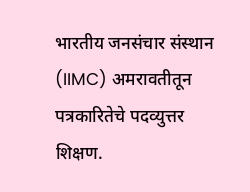भारतीय जनसंचार संस्थान (IIMC) अमरावतीतून पत्रकारितेचे पदव्युत्तर शिक्षण.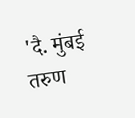'दै. मुंबई तरुण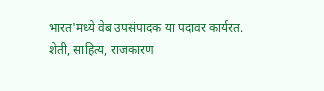भारत'मध्ये वेब उपसंपादक या पदावर कार्यरत. शेती, साहित्य, राजकारण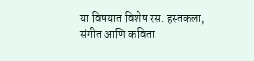या विषयात विशेष रस. हस्तकला, संगीत आणि कविता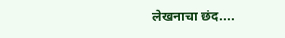लेखनाचा छंद....